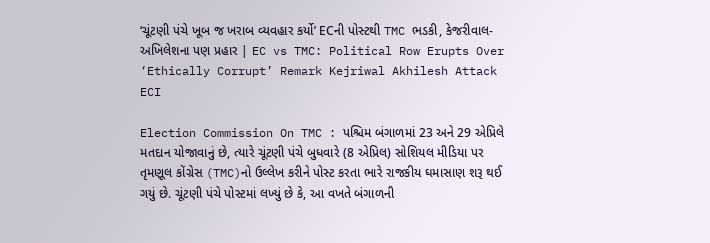‘ચૂંટણી પંચે ખૂબ જ ખરાબ વ્યવહાર કર્યો’ ECની પોસ્ટથી TMC ભડકી, કેજરીવાલ-અખિલેશના પણ પ્રહાર | EC vs TMC: Political Row Erupts Over ‘Ethically Corrupt’ Remark Kejriwal Akhilesh Attack ECI

Election Commission On TMC : પશ્ચિમ બંગાળમાં 23 અને 29 એપ્રિલે મતદાન યોજાવાનું છે, ત્યારે ચૂંટણી પંચે બુધવારે (8 એપ્રિલ) સોશિયલ મીડિયા પર તૃમણૂલ કોંગ્રેસ (TMC)નો ઉલ્લેખ કરીને પોસ્ટ કરતા ભારે રાજકીય ઘમાસાણ શરૂ થઈ ગયું છે. ચૂંટણી પંચે પોસ્ટમાં લખ્યું છે કે, આ વખતે બંગાળની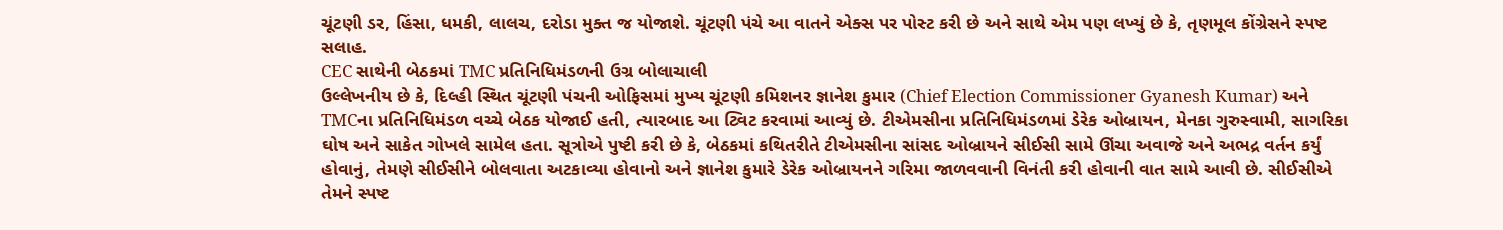ચૂંટણી ડર, હિંસા, ધમકી, લાલચ, દરોડા મુક્ત જ યોજાશે. ચૂંટણી પંચે આ વાતને એક્સ પર પોસ્ટ કરી છે અને સાથે એમ પણ લખ્યું છે કે, તૃણમૂલ કોંગ્રેસને સ્પષ્ટ સલાહ.
CEC સાથેની બેઠકમાં TMC પ્રતિનિધિમંડળની ઉગ્ર બોલાચાલી
ઉલ્લેખનીય છે કે, દિલ્હી સ્થિત ચૂંટણી પંચની ઓફિસમાં મુખ્ય ચૂંટણી કમિશનર જ્ઞાનેશ કુમાર (Chief Election Commissioner Gyanesh Kumar) અને TMCના પ્રતિનિધિમંડળ વચ્ચે બેઠક યોજાઈ હતી, ત્યારબાદ આ ટ્વિટ કરવામાં આવ્યું છે. ટીએમસીના પ્રતિનિધિમંડળમાં ડેરેક ઓબ્રાયન, મેનકા ગુરુસ્વામી, સાગરિકા ઘોષ અને સાકેત ગોખલે સામેલ હતા. સૂત્રોએ પુષ્ટી કરી છે કે, બેઠકમાં કથિતરીતે ટીએમસીના સાંસદ ઓબ્રાયને સીઈસી સામે ઊંચા અવાજે અને અભદ્ર વર્તન કર્યું હોવાનું, તેમણે સીઈસીને બોલવાતા અટકાવ્યા હોવાનો અને જ્ઞાનેશ કુમારે ડેરેક ઓબ્રાયનને ગરિમા જાળવવાની વિનંતી કરી હોવાની વાત સામે આવી છે. સીઈસીએ તેમને સ્પષ્ટ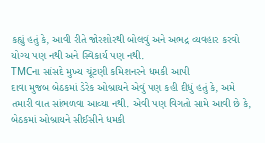કહ્યું હતું કે, આવી રીતે જોરશોરથી બોલવું અને અભદ્ર વ્યવહાર કરવો યોગ્ય પણ નથી અને સ્વિકાર્ય પણ નથી.
TMCના સાંસદે મુખ્ય ચૂંટણી કમિશનરને ધમકી આપી
દાવા મુજબ બેઠકમાં ડેરેક ઓબ્રાયને એવું પણ કહી દીધું હતું કે, અમે તમારી વાત સાંભળવા આવ્યા નથી. એવી પણ વિગતો સામે આવી છે કે, બેઠકમાં ઓબ્રાયને સીઈસીને ધમકી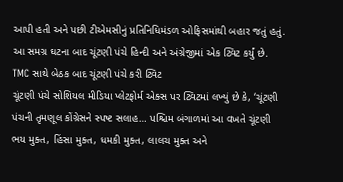આપી હતી અને પછી ટીએમસીનું પ્રતિનિધિમંડળ ઓફિસમાંથી બહાર જતું હતું. આ સમગ્ર ઘટના બાદ ચૂંટણી પંચે હિન્દી અને અંગ્રેજીમાં એક ટ્વિટ કર્યું છે.
TMC સાથે બેઠક બાદ ચૂંટણી પંચે કરી ટ્વિટ
ચૂંટણી પંચે સોશિયલ મીડિયા પ્લેટફોર્મ એક્સ પર ટ્વિટમાં લખ્યું છે કે, ‘ચૂંટણી પંચની તૃમણૂલ કોંગ્રેસને સ્પષ્ટ સલાહ… પશ્ચિમ બંગાળમાં આ વખતે ચૂંટણી ભય મુક્ત, હિંસા મુક્ત, ધમકી મુક્ત, લાલચ મુક્ત અને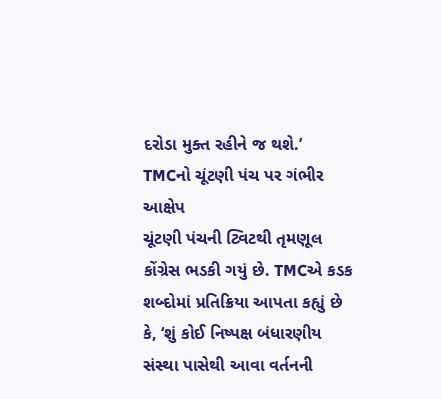દરોડા મુક્ત રહીને જ થશે.’
TMCનો ચૂંટણી પંચ પર ગંભીર આક્ષેપ
ચૂંટણી પંચની ટ્વિટથી તૃમણૂલ કોંગ્રેસ ભડકી ગયું છે. TMCએ કડક શબ્દોમાં પ્રતિક્રિયા આપતા કહ્યું છે કે, ‘શું કોઈ નિષ્પક્ષ બંધારણીય સંસ્થા પાસેથી આવા વર્તનની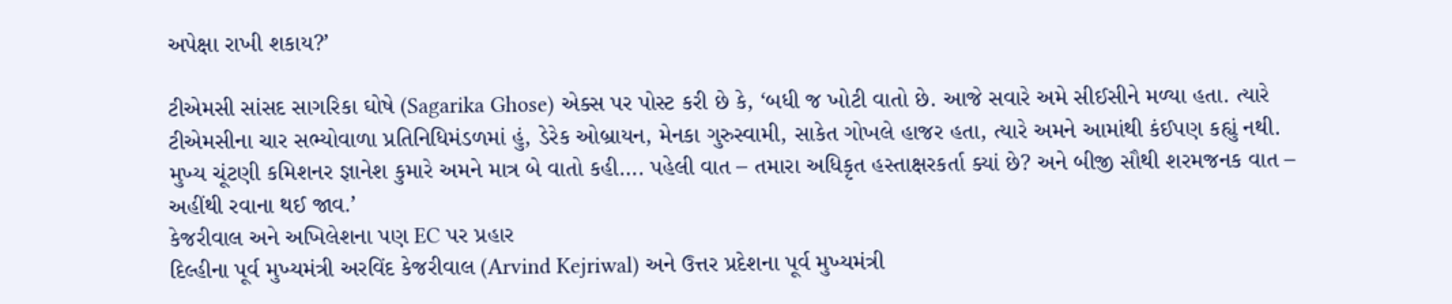અપેક્ષા રાખી શકાય?’

ટીએમસી સાંસદ સાગરિકા ઘોષે (Sagarika Ghose) એક્સ પર પોસ્ટ કરી છે કે, ‘બધી જ ખોટી વાતો છે. આજે સવારે અમે સીઈસીને મળ્યા હતા. ત્યારે ટીએમસીના ચાર સભ્યોવાળા પ્રતિનિધિમંડળમાં હું, ડેરેક ઓબ્રાયન, મેનકા ગુરુસ્વામી, સાકેત ગોખલે હાજર હતા, ત્યારે અમને આમાંથી કંઈપણ કહ્યું નથી. મુખ્ય ચૂંટણી કમિશનર જ્ઞાનેશ કુમારે અમને માત્ર બે વાતો કહી…. પહેલી વાત – તમારા અધિકૃત હસ્તાક્ષરકર્તા ક્યાં છે? અને બીજી સૌથી શરમજનક વાત – અહીંથી રવાના થઈ જાવ.’
કેજરીવાલ અને અખિલેશના પણ EC પર પ્રહાર
દિલ્હીના પૂર્વ મુખ્યમંત્રી અરવિંદ કેજરીવાલ (Arvind Kejriwal) અને ઉત્તર પ્રદેશના પૂર્વ મુખ્યમંત્રી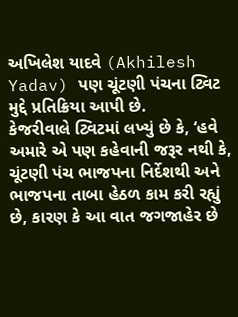અખિલેશ યાદવે (Akhilesh Yadav) પણ ચૂંટણી પંચના ટ્વિટ મુદ્દે પ્રતિક્રિયા આપી છે.
કેજરીવાલે ટ્વિટમાં લખ્યું છે કે, ‘હવે અમારે એ પણ કહેવાની જરૂર નથી કે, ચૂંટણી પંચ ભાજપના નિર્દેશથી અને ભાજપના તાબા હેઠળ કામ કરી રહ્યું છે, કારણ કે આ વાત જગજાહેર છે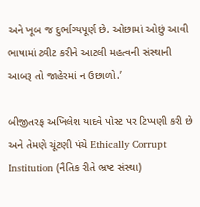અને ખૂબ જ દુર્ભાગ્યપૂર્ણ છે. ઓછામાં ઓછું આવી ભાષામાં ટ્વીટ કરીને આટલી મહત્વની સંસ્થાની આબરૂ તો જાહેરમાં ન ઉછાળો.’

બીજીતરફ અખિલેશ યાદવે પોસ્ટ પર ટિપ્પણી કરી છે અને તેમણે ચૂંટણી પંચે Ethically Corrupt Institution (નૈતિક રીતે ભ્રષ્ટ સંસ્થા)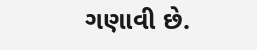ગણાવી છે.